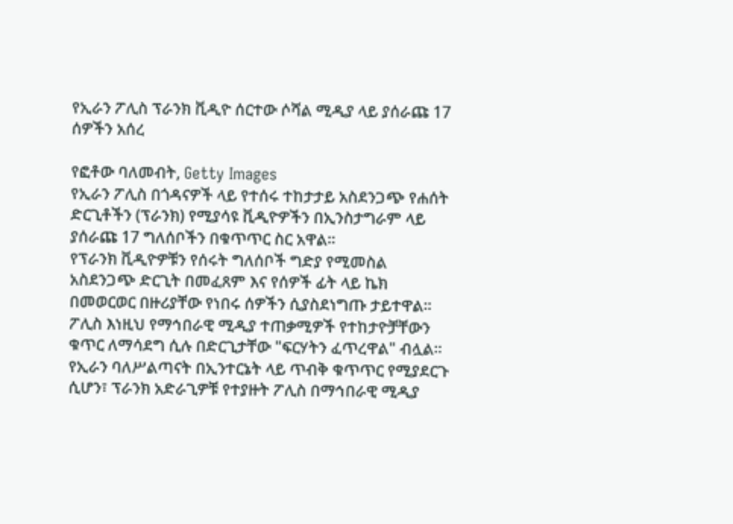የኢራን ፖሊስ ፕራንክ ቪዲዮ ሰርተው ሶሻል ሚዲያ ላይ ያሰራጩ 17 ሰዎችን አሰረ

የፎቶው ባለመብት, Getty Images
የኢራን ፖሊስ በጎዳናዎች ላይ የተሰሩ ተከታታይ አስደንጋጭ የሐሰት ድርጊቶችን (ፕራንክ) የሚያሳዩ ቪዲዮዎችን በኢንስታግራም ላይ ያሰራጩ 17 ግለሰቦችን በቁጥጥር ስር አዋል።
የፕራንክ ቪዲዮዎቹን የሰሩት ግለሰቦች ግድያ የሚመስል አስደንጋጭ ድርጊት በመፈጸም እና የሰዎች ፊት ላይ ኬክ በመወርወር በዙሪያቸው የነበሩ ሰዎችን ሲያስደነግጡ ታይተዋል።
ፖሊስ እነዚህ የማኅበራዊ ሚዲያ ተጠቃሚዎች የተከታዮቻቸውን ቁጥር ለማሳደግ ሲሉ በድርጊታቸው "ፍርሃትን ፈጥረዋል" ብሏል።
የኢራን ባለሥልጣናት በኢንተርኔት ላይ ጥብቅ ቁጥጥር የሚያደርጉ ሲሆን፣ ፕራንክ አድራጊዎቹ የተያዙት ፖሊስ በማኅበራዊ ሚዲያ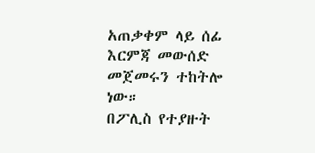አጠቃቀም ላይ ሰፊ እርምጃ መውሰድ መጀመሩን ተከትሎ ነው።
በፖሊስ የተያዙት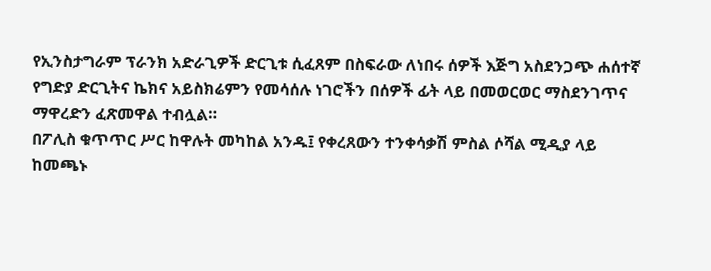የኢንስታግራም ፕራንክ አድራጊዎች ድርጊቱ ሲፈጸም በስፍራው ለነበሩ ሰዎች እጅግ አስደንጋጭ ሐሰተኛ የግድያ ድርጊትና ኬክና አይስክሬምን የመሳሰሉ ነገሮችን በሰዎች ፊት ላይ በመወርወር ማስደንገጥና ማዋረድን ፈጽመዋል ተብሏል።
በፖሊስ ቁጥጥር ሥር ከዋሉት መካከል አንዱ፤ የቀረጸውን ተንቀሳቃሽ ምስል ሶሻል ሚዲያ ላይ ከመጫኑ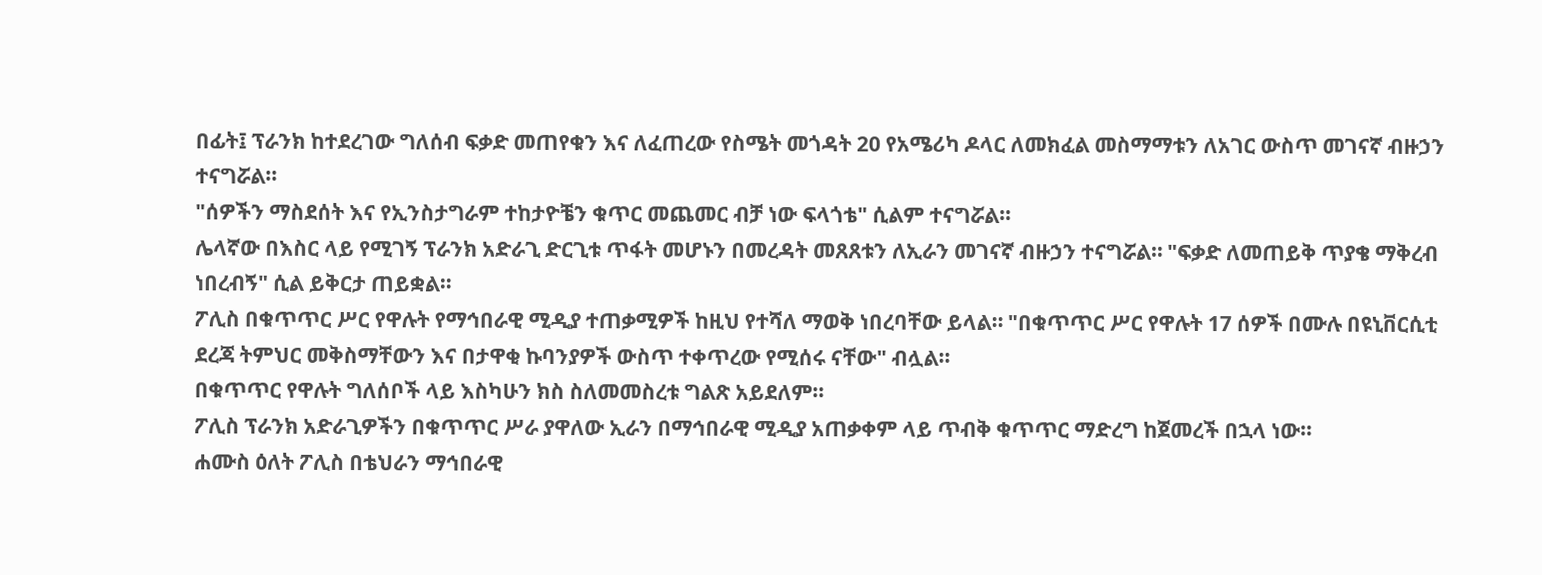በፊት፤ ፕራንክ ከተደረገው ግለሰብ ፍቃድ መጠየቁን እና ለፈጠረው የስሜት መጎዳት 20 የአሜሪካ ዶላር ለመክፈል መስማማቱን ለአገር ውስጥ መገናኛ ብዙኃን ተናግሯል።
"ሰዎችን ማስደሰት እና የኢንስታግራም ተከታዮቼን ቁጥር መጨመር ብቻ ነው ፍላጎቴ" ሲልም ተናግሯል።
ሌላኛው በእስር ላይ የሚገኝ ፕራንክ አድራጊ ድርጊቱ ጥፋት መሆኑን በመረዳት መጸጸቱን ለኢራን መገናኛ ብዙኃን ተናግሯል። "ፍቃድ ለመጠይቅ ጥያቄ ማቅረብ ነበረብኝ" ሲል ይቅርታ ጠይቋል።
ፖሊስ በቁጥጥር ሥር የዋሉት የማኅበራዊ ሚዲያ ተጠቃሚዎች ከዚህ የተሻለ ማወቅ ነበረባቸው ይላል። "በቁጥጥር ሥር የዋሉት 17 ሰዎች በሙሉ በዩኒቨርሲቲ ደረጃ ትምህር መቅስማቸውን እና በታዋቂ ኩባንያዎች ውስጥ ተቀጥረው የሚሰሩ ናቸው" ብሏል።
በቁጥጥር የዋሉት ግለሰቦች ላይ እስካሁን ክስ ስለመመስረቱ ግልጽ አይደለም።
ፖሊስ ፕራንክ አድራጊዎችን በቁጥጥር ሥራ ያዋለው ኢራን በማኅበራዊ ሚዲያ አጠቃቀም ላይ ጥብቅ ቁጥጥር ማድረግ ከጀመረች በኋላ ነው።
ሐሙስ ዕለት ፖሊስ በቴህራን ማኅበራዊ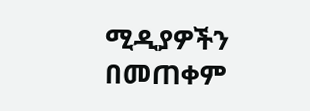ሚዲያዎችን በመጠቀም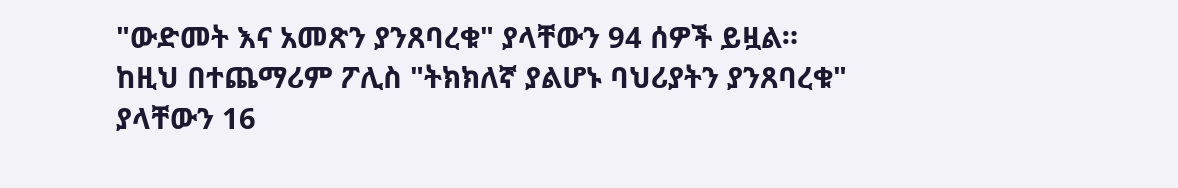"ውድመት እና አመጽን ያንጸባረቁ" ያላቸውን 94 ሰዎች ይዟል።
ከዚህ በተጨማሪም ፖሊስ "ትክክለኛ ያልሆኑ ባህሪያትን ያንጸባረቁ" ያላቸውን 16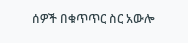ሰዎች በቁጥጥር ስር አውሎ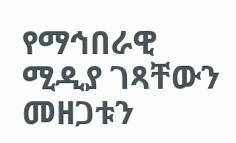የማኅበራዊ ሚዲያ ገጻቸውን መዘጋቱን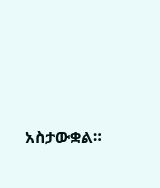አስታውቋል።